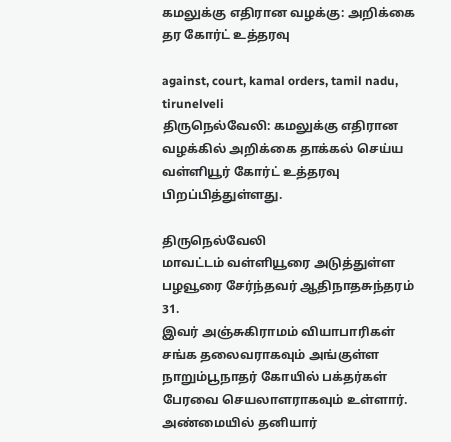கமலுக்கு எதிரான வழக்கு: அறிக்கை தர கோர்ட் உத்தரவு

against, court, kamal orders, tamil nadu, tirunelveli
திருநெல்வேலி: கமலுக்கு எதிரான வழக்கில் அறிக்கை தாக்கல் செய்ய வள்ளியூர் கோர்ட் உத்தரவு பிறப்பித்துள்ளது.

திருநெல்வேலி
மாவட்டம் வள்ளியூரை அடுத்துள்ள பழவூரை சேர்ந்தவர் ஆதிநாதசுந்தரம் 31.
இவர் அஞ்சுகிராமம் வியாபாரிகள் சங்க தலைவராகவும் அங்குள்ள நாறும்பூநாதர் கோயில் பக்தர்கள் பேரவை செயலாளராகவும் உள்ளார். அண்மையில் தனியார்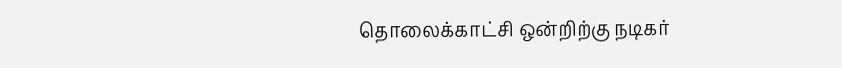தொலைக்காட்சி ஒன்றிற்கு நடிகர்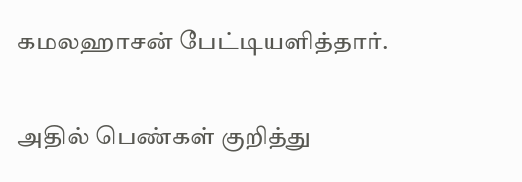கமலஹாசன் பேட்டியளித்தார்.

அதில் பெண்கள் குறித்து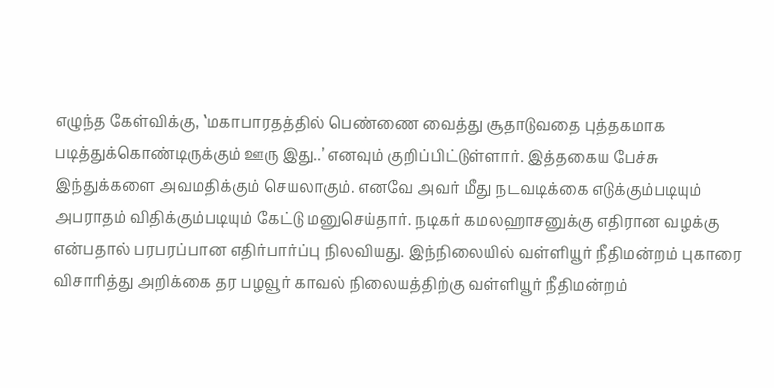எழுந்த கேள்விக்கு, ‛மகாபாரதத்தில் பெண்ணை வைத்து சூதாடுவதை புத்தகமாக படித்துக்கொண்டிருக்கும் ஊரு இது..’ எனவும் குறிப்பிட்டுள்ளார். இத்தகைய பேச்சு இந்துக்களை அவமதிக்கும் செயலாகும். எனவே அவர் மீது நடவடிக்கை எடுக்கும்படியும் அபராதம் விதிக்கும்படியும் கேட்டு மனுசெய்தார். நடிகர் கமலஹாசனுக்கு எதிரான வழக்கு என்பதால் பரபரப்பான எதிர்பார்ப்பு நிலவியது. இந்நிலையில் வள்ளியூர் நீதிமன்றம் புகாரை விசாரித்து அறிக்கை தர பழவூர் காவல் நிலையத்திற்கு வள்ளியூர் நீதிமன்றம்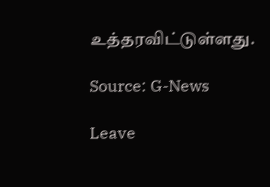உத்தரவிட்டுள்ளது.

Source: G-News

Leave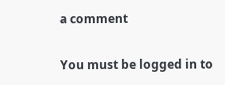a comment

You must be logged in to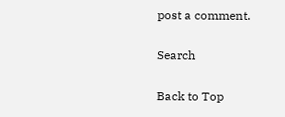post a comment.

Search

Back to Top